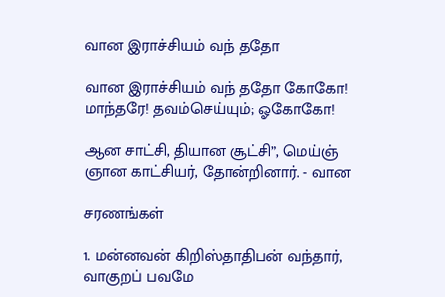வான இராச்சியம்‌ வந்‌ ததோ

வான இராச்சியம்‌ வந்‌ ததோ கோகோ!
மாந்தரே! தவம்செய்யும்‌; ஓகோகோ!

ஆன சாட்சி, தியான சூட்சி”, மெய்ஞ்‌
ஞான காட்சியர்‌, தோன்றினார்‌. - வான

சரணங்கள்‌

1. மன்னவன்‌ கிறிஸ்தாதிபன்‌ வந்தார்‌,
வாகுறப்‌ பவமே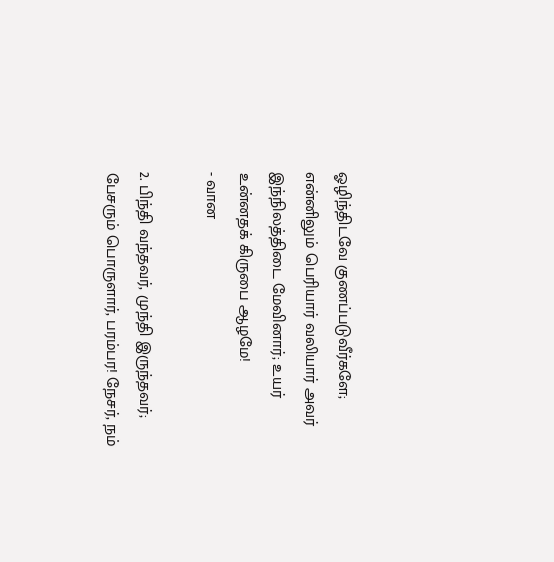ஓழிந்திடவே குணப்படுவீர்களே;
என்னிலும்‌ பெரியார்‌ வலியார்‌ அவர்‌
இந்நிலத்திடை மேவினார்‌; உயர்‌ உன்னதக்‌ கிருபை ஆழமே!
- வான

2. பிந்தி வந்தவர்‌, முந்தி இருந்தவர்‌;
பேசரும்‌ பொருளார்‌, பரம்பர! நேசர்‌, நம்‌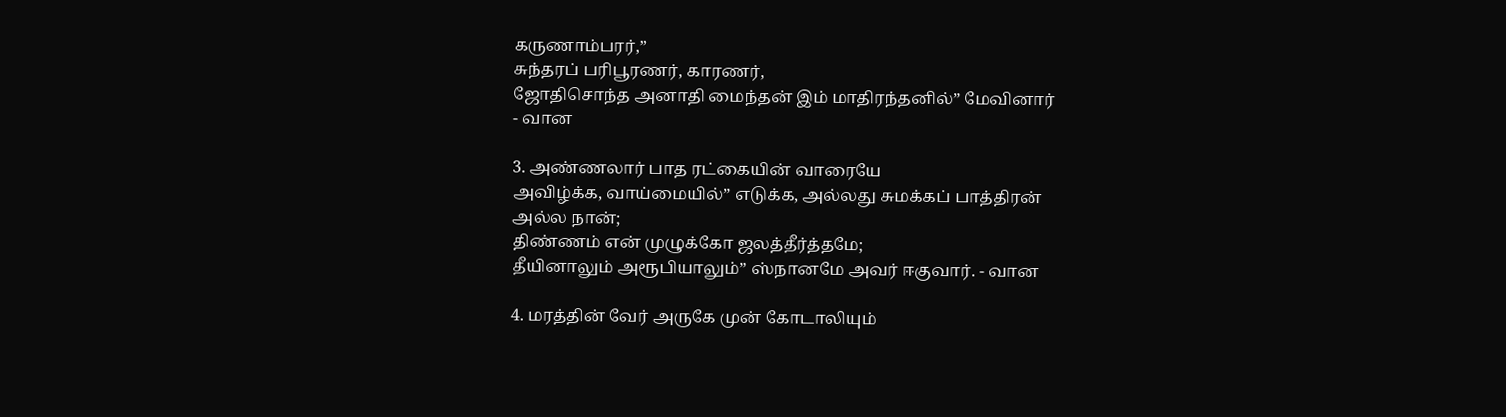கருணாம்பரர்‌,”
சுந்தரப்‌ பரிபூரணர்‌, காரணர்‌,
ஜோதிசொந்த அனாதி மைந்தன்‌ இம்‌ மாதிரந்தனில்‌” மேவினார்‌
- வான

3. அண்ணலார்‌ பாத ரட்கையின்‌ வாரையே
அவிழ்க்க, வாய்மையில்‌” எடுக்க, அல்லது சுமக்கப்‌ பாத்திரன்‌
அல்ல நான்‌;
திண்ணம்‌ என்‌ முழுக்கோ ஜலத்தீர்த்தமே;
தீயினாலும்‌ அரூபியாலும்‌” ஸ்நானமே அவர்‌ ஈகுவார்‌. - வான

4. மரத்தின்‌ வேர்‌ அருகே முன்‌ கோடாலியும்‌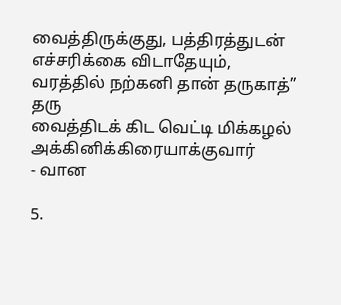வைத்திருக்குது, பத்திரத்துடன்‌ எச்சரிக்கை விடாதேயும்‌,
வரத்தில்‌ நற்கனி தான்‌ தருகாத்‌” தரு
வைத்திடக்‌ கிட வெட்டி மிக்கழல்‌ அக்கினிக்கிரையாக்குவார்‌
- வான

5.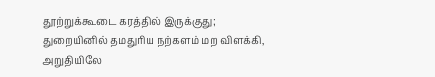தூற்றுக்கூடை கரத்தில்‌ இருக்குது;
துறையினில்‌ தமதுரிய நற்களம்‌ மற விளக்கி, அறுதியிலே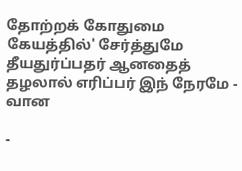தோற்றக்‌ கோதுமை கேயத்தில்‌' சேர்த்துமே
தீயதுர்ப்பதர்‌ ஆனதைத்‌ தழலால்‌ எரிப்பர்‌ இந்‌ நேரமே - வான

-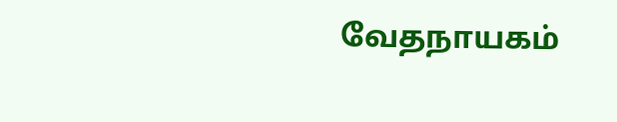வேதநாயகம்‌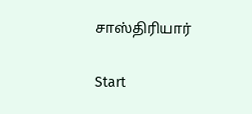சாஸ்திரியார்‌

Start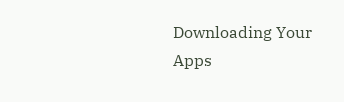Downloading Your Apps